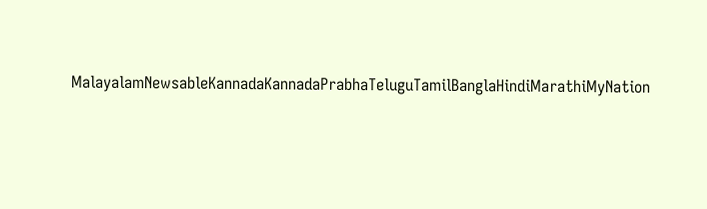MalayalamNewsableKannadaKannadaPrabhaTeluguTamilBanglaHindiMarathiMyNation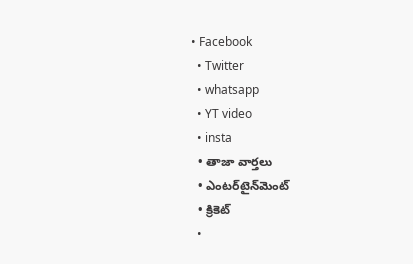• Facebook
  • Twitter
  • whatsapp
  • YT video
  • insta
  • తాజా వార్తలు
  • ఎంటర్‌టైన్‌మెంట్
  • క్రికెట్
  •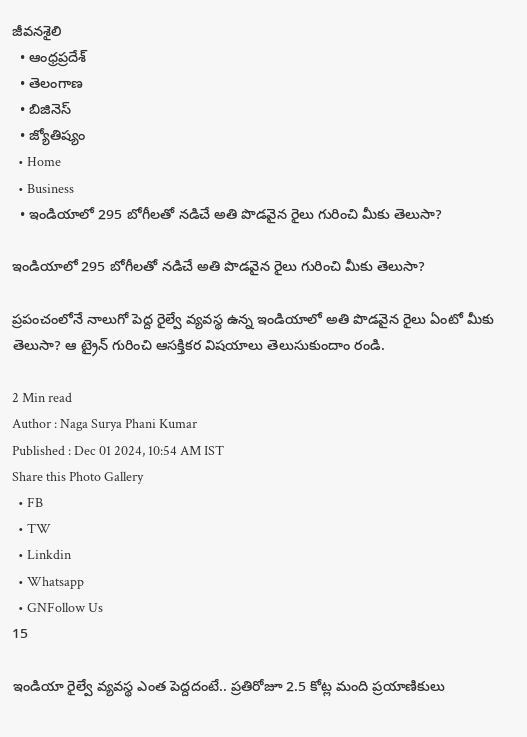జీవనశైలి
  • ఆంధ్రప్రదేశ్
  • తెలంగాణ
  • బిజినెస్
  • జ్యోతిష్యం
  • Home
  • Business
  • ఇండియాలో 295 బోగీలతో నడిచే అతి పొడవైన రైలు గురించి మీకు తెలుసా?

ఇండియాలో 295 బోగీలతో నడిచే అతి పొడవైన రైలు గురించి మీకు తెలుసా?

ప్రపంచంలోనే నాలుగో పెద్ద రైల్వే వ్యవస్థ ఉన్న ఇండియాలో అతి పొడవైన రైలు ఏంటో మీకు తెలుసా? ఆ ట్రైన్ గురించి ఆసక్తికర విషయాలు తెలుసుకుందాం రండి.

2 Min read
Author : Naga Surya Phani Kumar
Published : Dec 01 2024, 10:54 AM IST
Share this Photo Gallery
  • FB
  • TW
  • Linkdin
  • Whatsapp
  • GNFollow Us
15

ఇండియా రైల్వే వ్యవస్థ ఎంత పెద్దదంటే.. ప్రతిరోజూ 2.5 కోట్ల మంది ప్రయాణికులు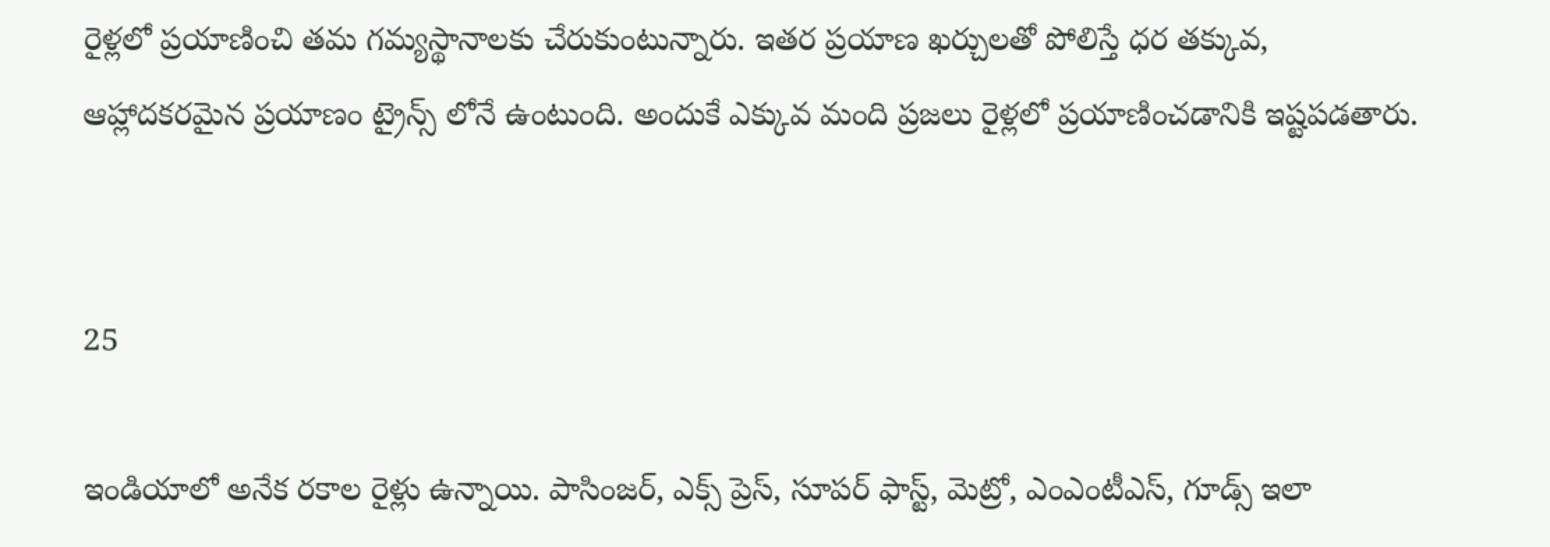రైళ్లలో ప్రయాణించి తమ గమ్యస్థానాలకు చేరుకుంటున్నారు. ఇతర ప్రయాణ ఖర్చులతో పోలిస్తే ధర తక్కువ, ఆహ్లాదకరమైన ప్రయాణం ట్రైన్స్ లోనే ఉంటుంది. అందుకే ఎక్కువ మంది ప్రజలు రైళ్లలో ప్రయాణించడానికి ఇష్టపడతారు.


25

ఇండియాలో అనేక రకాల రైళ్లు ఉన్నాయి. పాసింజర్, ఎక్స్ ప్రెస్, సూపర్ ఫాస్ట్, మెట్రో, ఎంఎంటీఎస్, గూడ్స్ ఇలా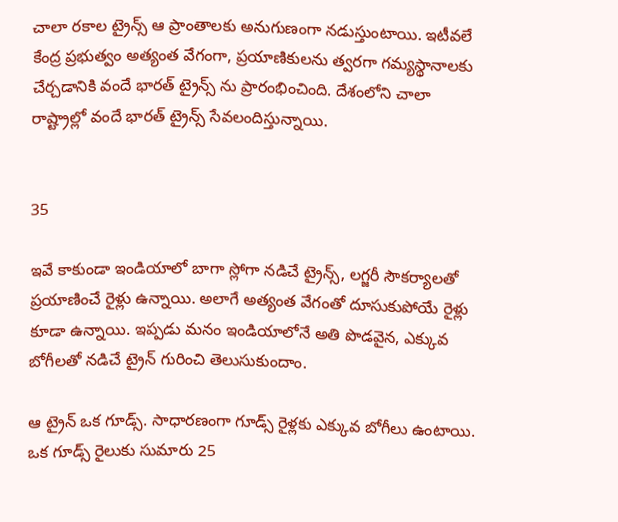చాలా రకాల ట్రైన్స్ ఆ ప్రాంతాలకు అనుగుణంగా నడుస్తుంటాయి. ఇటీవలే కేంద్ర ప్రభుత్వం అత్యంత వేగంగా, ప్రయాణికులను త్వరగా గమ్యస్థానాలకు చేర్చడానికి వందే భారత్ ట్రైన్స్ ను ప్రారంభించింది. దేశంలోని చాలా రాష్ట్రాల్లో వందే భారత్ ట్రైన్స్ సేవలందిస్తున్నాయి.


35

ఇవే కాకుండా ఇండియాలో బాగా స్లోగా నడిచే ట్రైన్స్, లగ్జరీ సౌకర్యాలతో ప్రయాణించే రైళ్లు ఉన్నాయి. అలాగే అత్యంత వేగంతో దూసుకుపోయే రైళ్లు కూడా ఉన్నాయి. ఇప్పడు మనం ఇండియాలోనే అతి పొడవైన, ఎక్కువ బోగీలతో నడిచే ట్రైన్ గురించి తెలుసుకుందాం.

ఆ ట్రైన్ ఒక గూడ్స్. సాధారణంగా గూడ్స్ రైళ్లకు ఎక్కువ బోగీలు ఉంటాయి. ఒక గూడ్స్ రైలుకు సుమారు 25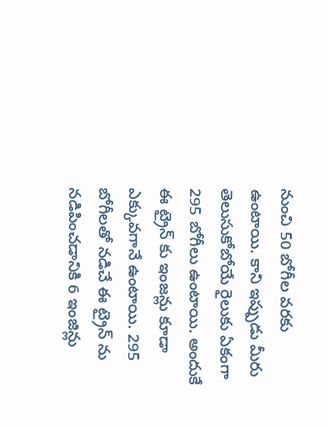నుంచి 50 బోగీల వరకు ఉంటాయి. కాని ఇప్పుడు మీరు తెలుసుకోబోయే రైలుకు ఏకంగా 295 బోగీలు ఉంటాయి. అందుకే ఈ ట్రైన్ కు ఇంజన్లు కూడా ఎక్కువగానే ఉంటాయి. 295 బోగీలతో నడిచే ఈ ట్రైన్ ను నడిపించడానికి 6 ఇంజిన్లు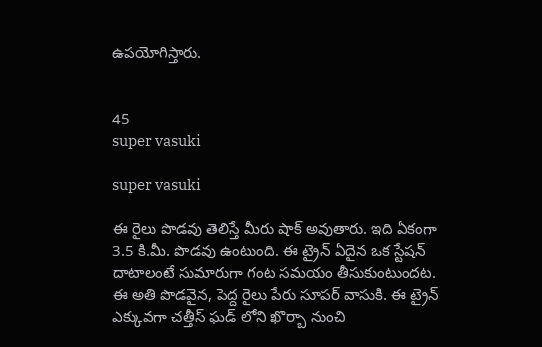ఉపయోగిస్తారు.


45
super vasuki

super vasuki

ఈ రైలు పొడవు తెలిస్తే మీరు షాక్ అవుతారు. ఇది ఏకంగా 3.5 కి.మీ. పొడవు ఉంటుంది. ఈ ట్రైన్ ఏదైన ఒక స్టేషన్ దాటాలంటే సుమారుగా గంట సమయం తీసుకుంటుందట. ఈ అతి పొడవైన, పెద్ద రైలు పేరు సూపర్ వాసుకి. ఈ ట్రైన్ ఎక్కువగా చత్తీస్ ఘడ్ లోని ఖొర్బా నుంచి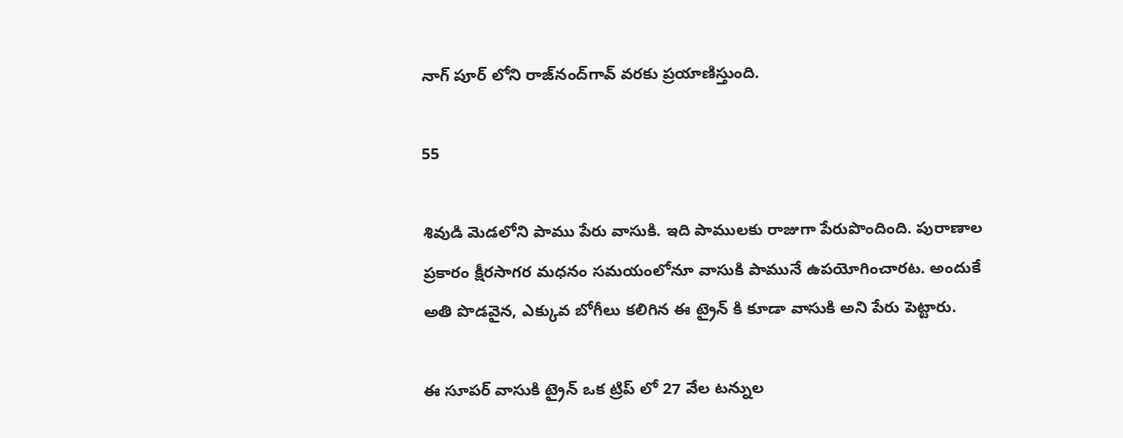నాగ్ పూర్ లోని రాజ్‌నంద్‌గావ్ వరకు ప్రయాణిస్తుంది.

55

శివుడి మెడలోని పాము పేరు వాసుకి. ఇది పాములకు రాజుగా పేరుపొందింది. పురాణాల ప్రకారం క్షీరసాగర మధనం సమయంలోనూ వాసుకి పామునే ఉపయోగించారట. అందుకే అతి పొడవైన, ఎక్కువ బోగీలు కలిగిన ఈ ట్రైన్ కి కూడా వాసుకి అని పేరు పెట్టారు.

ఈ సూపర్ వాసుకి ట్రైన్ ఒక ట్రిప్ లో 27 వేల టన్నుల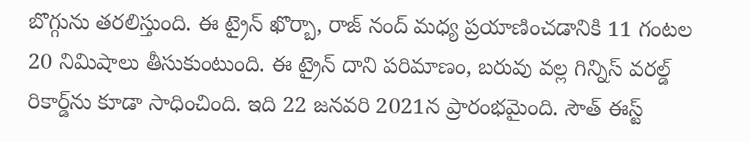బొగ్గును తరలిస్తుంది. ఈ ట్రైన్ ఖొర్బా, రాజ్ నంద్ మధ్య ప్రయాణించడానికి 11 గంటల 20 నిమిషాలు తీసుకుంటుంది. ఈ ట్రైన్ దాని పరిమాణం, బరువు వల్ల గిన్నిస్ వరల్డ్ రికార్డ్‌ను కూడా సాధించింది. ఇది 22 జనవరి 2021న ప్రారంభమైంది. సౌత్ ఈస్ట్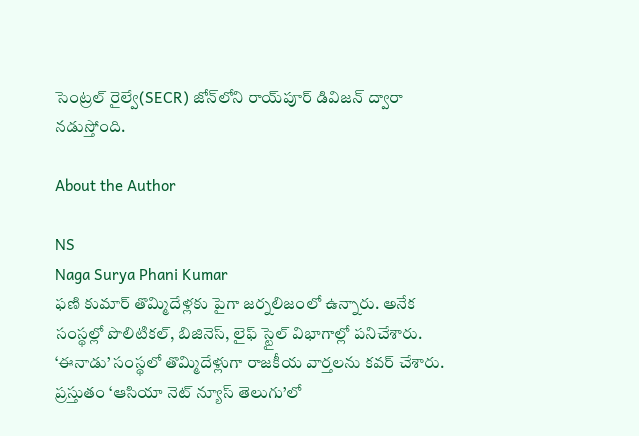సెంట్రల్ రైల్వే(SECR) జోన్‌లోని రాయ్‌పూర్ డివిజన్ ద్వారా నడుస్తోంది.

About the Author

NS
Naga Surya Phani Kumar
ఫణి కుమార్ తొమ్మిదేళ్లకు పైగా జర్నలిజంలో ఉన్నారు. అనేక సంస్థల్లో పొలిటికల్, బిజినెస్, లైఫ్ స్టైల్ విభాగాల్లో పనిచేశారు. ‘ఈనాడు’ సంస్థలో తొమ్మిదేళ్లుగా రాజకీయ వార్తలను కవర్ చేశారు. ప్రస్తుతం ‘ఆసియా నెట్ న్యూస్ తెలుగు’లో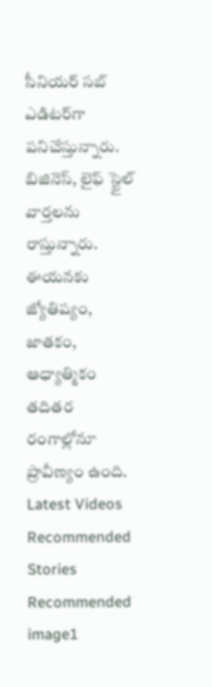సీనియర్ సబ్ ఎడిటర్‌గా పనిచేస్తున్నారు. బిజినెస్, లైఫ్ స్టైల్ వార్తలను రాస్తున్నారు. ఈయనకు జ్యోతిష్యం, జాతకం, ఆధ్యాత్మికం తదితర రంగాల్లోనూ ప్రావీణ్యం ఉంది.
Latest Videos
Recommended Stories
Recommended image1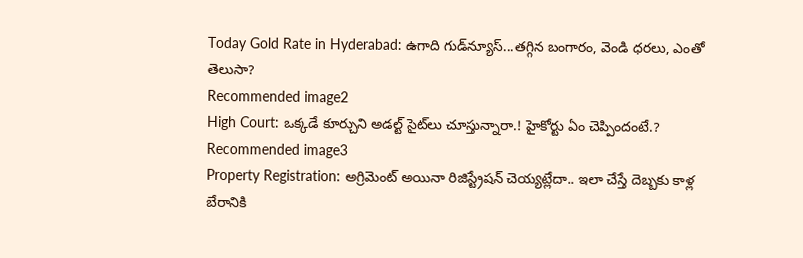Today Gold Rate in Hyderabad: ఉగాది గుడ్‍న్యూస్...తగ్గిన బంగారం, వెండి ధరలు, ఎంతో తెలుసా?
Recommended image2
High Court: ఒక్కడే కూర్చుని అడల్ట్ సైట్‌లు చూస్తున్నారా.! హైకోర్టు ఏం చెప్పిందంటే.?
Recommended image3
Property Registration: అగ్రిమెంట్ అయినా రిజిస్ట్రేషన్ చెయ్యట్లేదా.. ఇలా చేస్తే దెబ్బకు కాళ్ల బేరానికి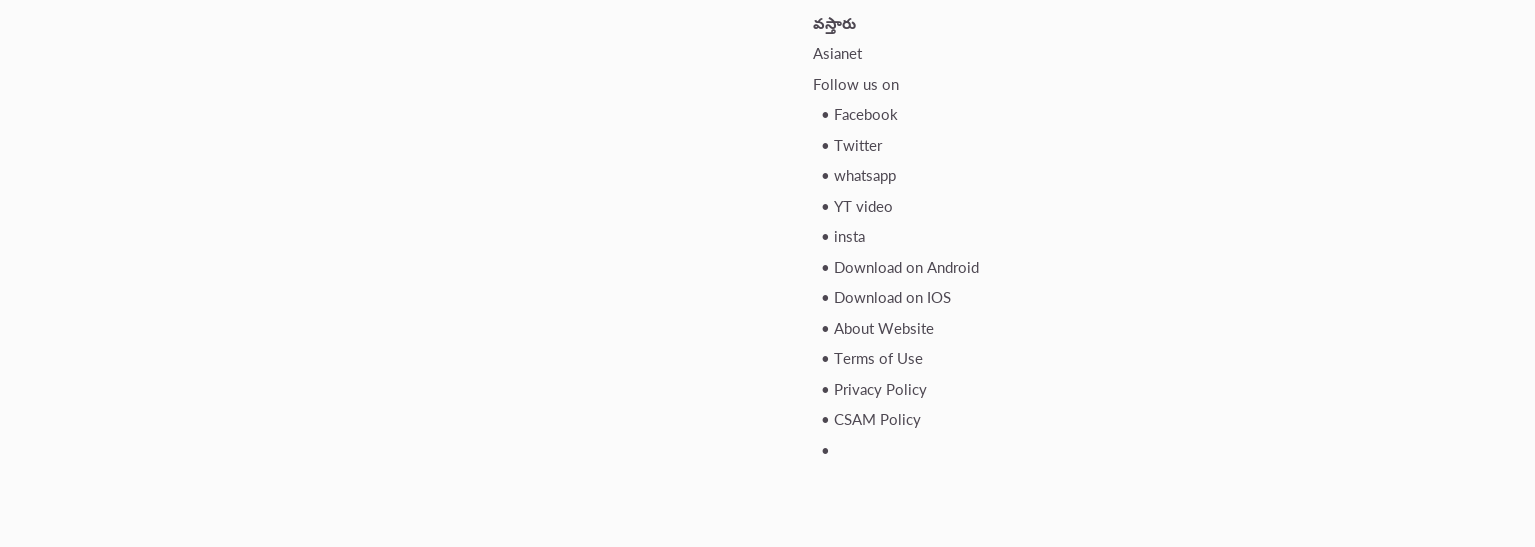వస్తారు
Asianet
Follow us on
  • Facebook
  • Twitter
  • whatsapp
  • YT video
  • insta
  • Download on Android
  • Download on IOS
  • About Website
  • Terms of Use
  • Privacy Policy
  • CSAM Policy
  •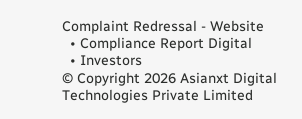Complaint Redressal - Website
  • Compliance Report Digital
  • Investors
© Copyright 2026 Asianxt Digital Technologies Private Limited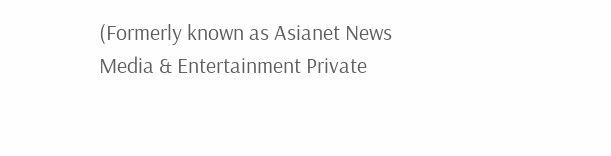(Formerly known as Asianet News Media & Entertainment Private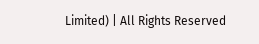Limited) | All Rights Reserved